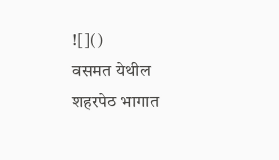![]()
वसमत येथील शहरपेठ भागात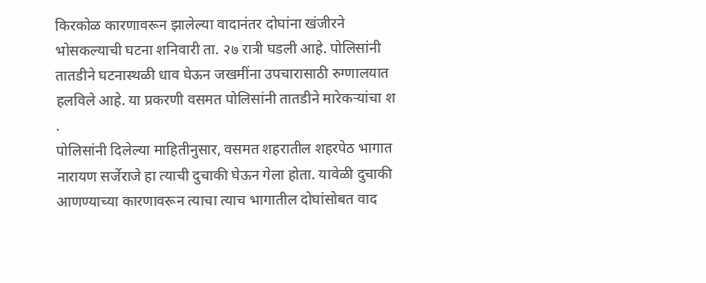किरकोळ कारणावरून झालेल्या वादानंतर दोघांना खंजीरने भोसकल्याची घटना शनिवारी ता. २७ रात्री घडली आहे. पोलिसांनी तातडीने घटनास्थळी धाव घेऊन जखमींना उपचारासाठी रुग्णालयात हलविले आहे. या प्रकरणी वसमत पोलिसांनी तातडीने मारेकऱ्यांचा श
.
पोलिसांनी दिलेल्या माहितीनुसार, वसमत शहरातील शहरपेठ भागात नारायण सर्जेराजे हा त्याची दुचाकी घेऊन गेला होता. यावेळी दुचाकी आणण्याच्या कारणावरून त्याचा त्याच भागातील दोघांसोबत वाद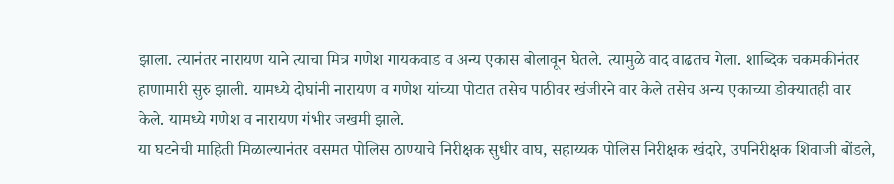झाला. त्यानंतर नारायण याने त्याचा मित्र गणेश गायकवाड व अन्य एकास बोलावून घेतले. त्यामुळे वाद वाढतच गेला. शाब्दिक चकमकीनंतर हाणामारी सुरु झाली. यामध्ये दोघांनी नारायण व गणेश यांच्या पोटात तसेच पाठीवर खंजीरने वार केले तसेच अन्य एकाच्या डोक्यातही वार केले. यामध्ये गणेश व नारायण गंभीर जखमी झाले.
या घटनेची माहिती मिळाल्यानंतर वसमत पोलिस ठाण्याचे निरीक्षक सुधीर वाघ, सहाय्यक पोलिस निरीक्षक खंदारे, उपनिरीक्षक शिवाजी बोंडले,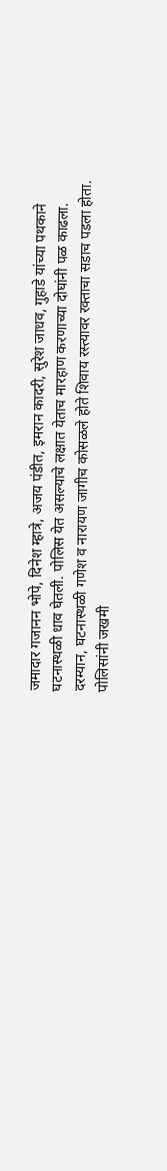जमादार गजानन भोपे, दिनेश म्हात्रे, अजय पंडीत, इमरान कादरी, सुरेश जाधव, गुहाडे यांच्या पथकाने घटनास्थळी धाव घेतली. पोलिस येत असल्याचे लक्षात येताच मारहाण करणाच्या दोघांनी पळ काढला.
दरम्यान, घटनास्थळी गणेश व नारायण जागीच कोसळले होते शिवाय रस्त्यावर रक्ताचा सडाच पडला होता. पोलिसांनी जखमी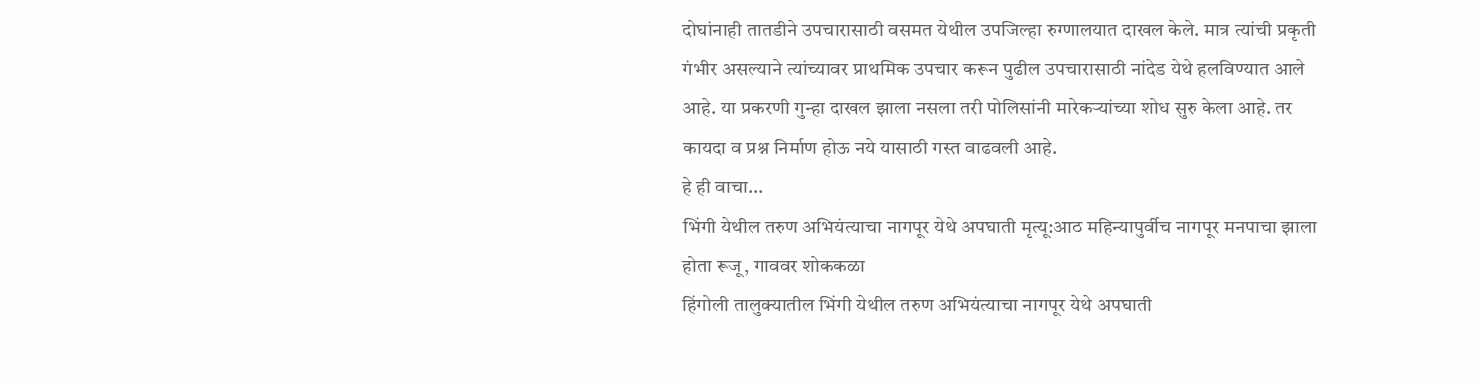दोघांनाही तातडीने उपचारासाठी वसमत येथील उपजिल्हा रुग्णालयात दाखल केले. मात्र त्यांची प्रकृती गंभीर असल्याने त्यांच्यावर प्राथमिक उपचार करून पुढील उपचारासाठी नांदेड येथे हलविण्यात आले आहे. या प्रकरणी गुन्हा दाखल झाला नसला तरी पोलिसांनी मारेकऱ्यांच्या शोध सुरु केला आहे. तर कायदा व प्रश्न निर्माण होऊ नये यासाठी गस्त वाढवली आहे.
हे ही वाचा…
भिंगी येथील तरुण अभियंत्याचा नागपूर येथे अपघाती मृत्यू:आठ महिन्यापुर्वीच नागपूर मनपाचा झाला होता रूजू, गाववर शोककळा
हिंगोली तालुक्यातील भिंगी येथील तरुण अभियंत्याचा नागपूर येथे अपघाती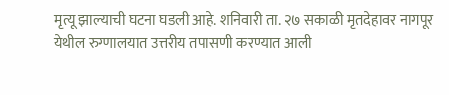मृत्यू झाल्याची घटना घडली आहे. शनिवारी ता. २७ सकाळी मृतदेहावर नागपूर येथील रुग्णालयात उत्तरीय तपासणी करण्यात आली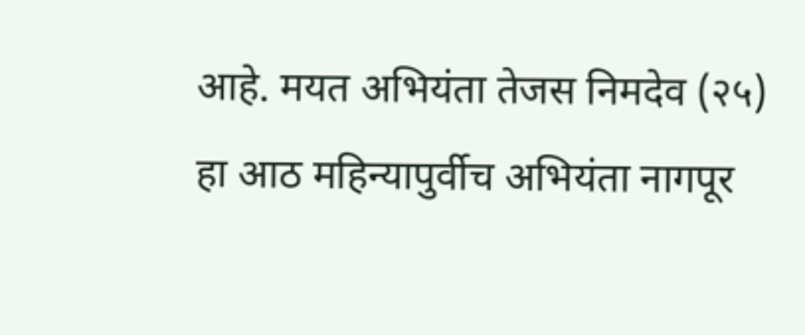आहे. मयत अभियंता तेजस निमदेव (२५) हा आठ महिन्यापुर्वीच अभियंता नागपूर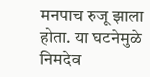मनपाच रुजू झाला होता. या घटनेमुळे निमदेव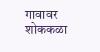गावावर शोककळा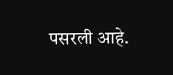पसरली आहे.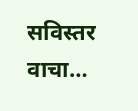सविस्तर वाचा…